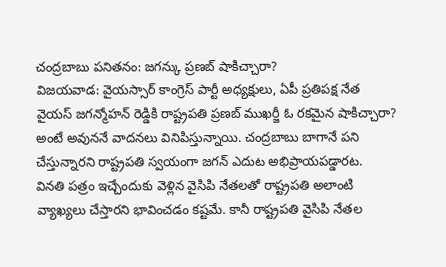చంద్రబాబు పనితనం: జగన్కు ప్రణబ్ షాకిచ్చారా?
విజయవాడ: వైయస్సార్ కాంగ్రెస్ పార్టీ అధ్యక్షులు, ఏపీ ప్రతిపక్ష నేత వైయస్ జగన్మోహన్ రెడ్డికి రాష్ట్రపతి ప్రణబ్ ముఖర్జీ ఓ రకమైన షాకిచ్చారా? అంటే అవుననే వాదనలు వినిపిస్తున్నాయి. చంద్రబాబు బాగానే పని చేస్తున్నారని రాష్ట్రపతి స్వయంగా జగన్ ఎదుట అభిప్రాయపడ్డారట.
వినతి పత్రం ఇచ్చేందుకు వెళ్లిన వైసిపి నేతలతో రాష్ట్రపతి అలాంటి వ్యాఖ్యలు చేస్తారని భావించడం కష్టమే. కానీ రాష్ట్రపతి వైసిపి నేతల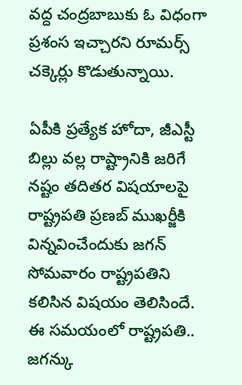వద్ద చంద్రబాబుకు ఓ విధంగా ప్రశంస ఇచ్చారని రూమర్స్ చక్కెర్లు కొడుతున్నాయి.

ఏపీకి ప్రత్యేక హోదా, జీఎస్టీ బిల్లు వల్ల రాష్ట్రానికి జరిగే నష్టం తదితర విషయాలపై రాష్ట్రపతి ప్రణబ్ ముఖర్జీకి విన్నవించేందుకు జగన్ సోమవారం రాష్ట్రపతిని కలిసిన విషయం తెలిసిందే. ఈ సమయంలో రాష్ట్రపతి.. జగన్కు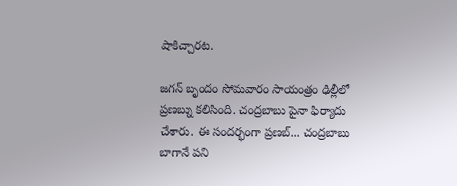షాకిచ్చారట.

జగన్ బృందం సోమవారం సాయంత్రం ఢిల్లీలో ప్రణబ్ను కలిసింది. చంద్రబాబు పైనా ఫిర్యాదు చేశారు. ఈ సందర్భంగా ప్రణబ్... చంద్రబాబు బాగానే పని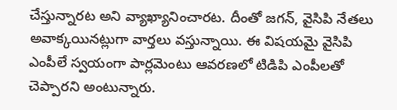చేస్తున్నారట అని వ్యాఖ్యానించారట. దీంతో జగన్, వైసిపి నేతలు అవాక్కయినట్లుగా వార్తలు వస్తున్నాయి. ఈ విషయమై వైసిపి ఎంపీలే స్వయంగా పార్లమెంటు ఆవరణలో టిడిపి ఎంపీలతో చెప్పారని అంటున్నారు.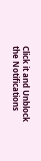Click it and Unblock the Notifications